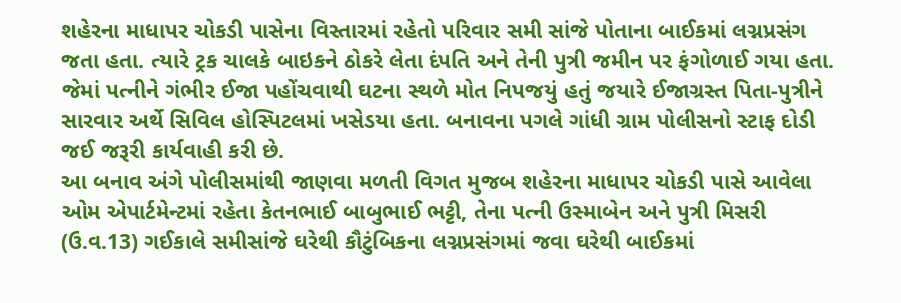શહેરના માધાપર ચોકડી પાસેના વિસ્તારમાં રહેતો પરિવાર સમી સાંજે પોતાના બાઈકમાં લગ્નપ્રસંગ જતા હતા. ત્યારે ટ્રક ચાલકે બાઇકને ઠોકરે લેતા દંપતિ અને તેની પુત્રી જમીન પર ફંગોળાઈ ગયા હતા. જેમાં પત્નીને ગંભીર ઈજા પહોંચવાથી ઘટના સ્થળે મોત નિપજયું હતું જયારે ઈજાગ્રસ્ત પિતા-પુત્રીને સારવાર અર્થે સિવિલ હોસ્પિટલમાં ખસેડયા હતા. બનાવના પગલે ગાંધી ગ્રામ પોલીસનો સ્ટાફ દોડી જઈ જરૂરી કાર્યવાહી કરી છે.
આ બનાવ અંગે પોલીસમાંથી જાણવા મળતી વિગત મુજબ શહેરના માધાપર ચોકડી પાસે આવેલા ઓમ એપાર્ટમેન્ટમાં રહેતા કેતનભાઈ બાબુભાઈ ભટ્ટી, તેના પત્ની ઉસ્માબેન અને પુત્રી મિસરી (ઉ.વ.13) ગઈકાલે સમીસાંજે ઘરેથી કૌટુંબિકના લગ્નપ્રસંગમાં જવા ઘરેથી બાઈકમાં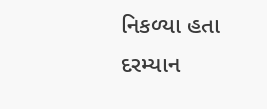નિકળ્યા હતા દરમ્યાન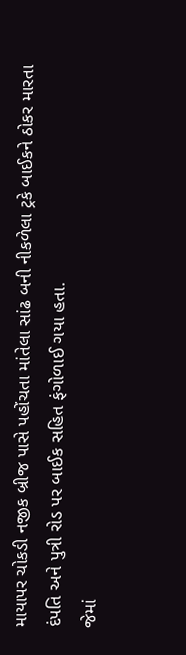માયાપર ચોકડી નજીક બ્રીજ પાસે પહોંચતા માંતેલા સાંઢ બની નીકળેલા ટ્રકે બાઈકને ઠોકર મારતા દંપતિ અને પુત્રી રોડ પર બાઈક સહિત ફંગોળાઈ ગયા હતા.
જેમાં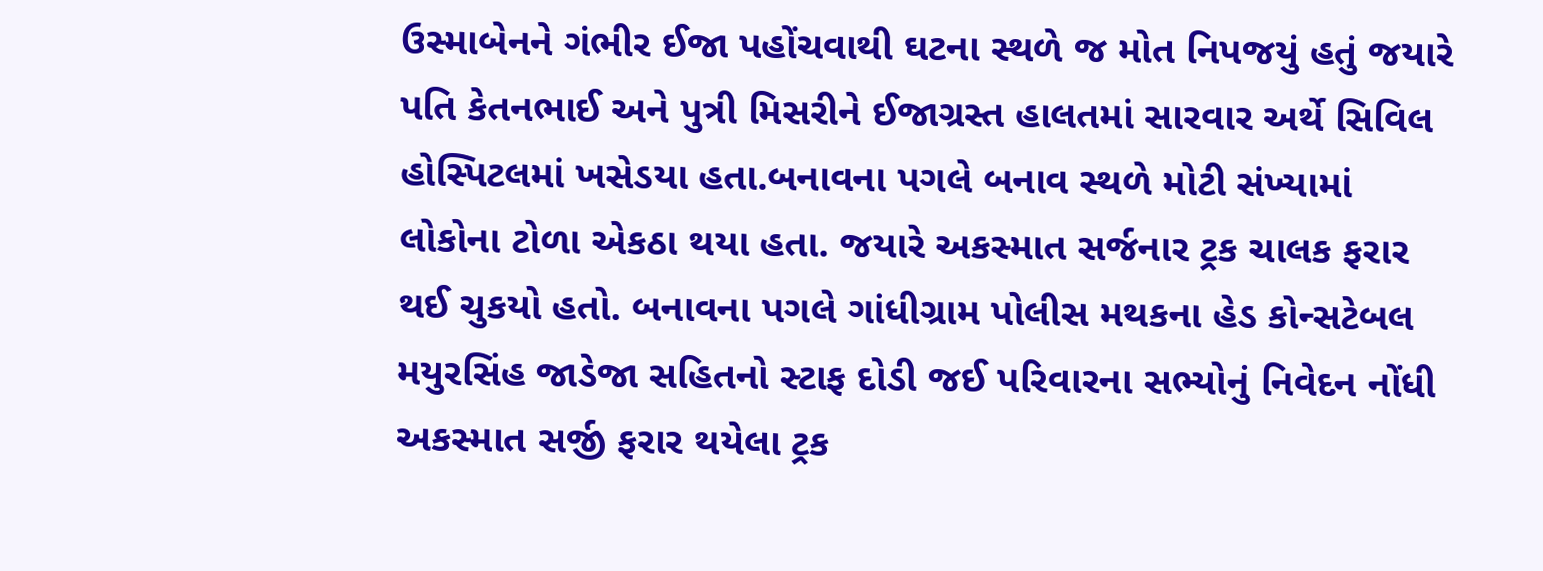ઉસ્માબેનને ગંભીર ઈજા પહોંચવાથી ઘટના સ્થળે જ મોત નિપજયું હતું જયારે પતિ કેતનભાઈ અને પુત્રી મિસરીને ઈજાગ્રસ્ત હાલતમાં સારવાર અર્થે સિવિલ હોસ્પિટલમાં ખસેડયા હતા.બનાવના પગલે બનાવ સ્થળે મોટી સંખ્યામાં લોકોના ટોળા એકઠા થયા હતા. જયારે અકસ્માત સર્જનાર ટ્રક ચાલક ફરાર થઈ ચુકયો હતો. બનાવના પગલે ગાંધીગ્રામ પોલીસ મથકના હેડ કોન્સટેબલ મયુરસિંહ જાડેજા સહિતનો સ્ટાફ દોડી જઈ પરિવારના સભ્યોનું નિવેદન નોંધી અકસ્માત સર્જી ફરાર થયેલા ટ્રક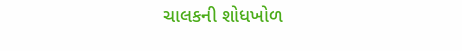ચાલકની શોધખોળ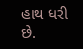હાથ ધરી છે.